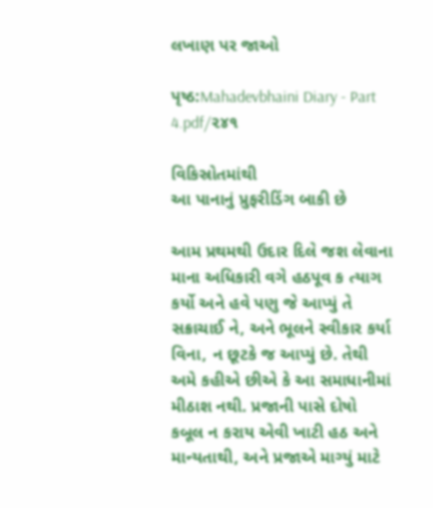લખાણ પર જાઓ

પૃષ્ઠ:Mahadevbhaini Diary - Part 4.pdf/૨૪૧

વિકિસ્રોતમાંથી
આ પાનાનું પ્રુફરીડિંગ બાકી છે

આમ પ્રથમથી ઉદાર દિલે જશ લેવાના માના અધિકારી વગે હઠપૂવ ક ત્યાગ કર્યો અને હવે પણુ જે આપ્યું તે સક્રાચાઈ ને, અને ભૂલને સ્વીકાર કર્યા વિના, ન છૂટકે જ આપ્યું છે. તેથી અમે કહીએ છીએ કે આ સમાધાનીમાં મીઠાશ નથી. પ્રજાની પાસે દોષો કબૂલ ન કરાય એવી ખાટી હઠ અને માન્યતાથી, અને પ્રજાએ માગ્યું માટે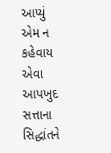આપ્યું એમ ન કહેવાય એવા આપખુદ સત્તાના સિદ્ધાંતને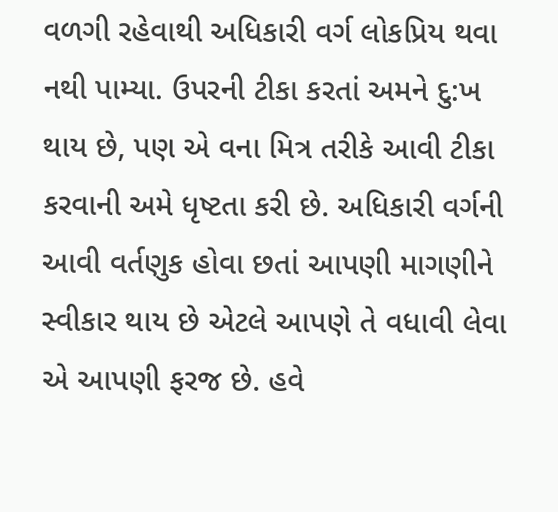વળગી રહેવાથી અધિકારી વર્ગ લોકપ્રિય થવા નથી પામ્યા. ઉપરની ટીકા કરતાં અમને દુ:ખ થાય છે, પણ એ વના મિત્ર તરીકે આવી ટીકા કરવાની અમે ધૃષ્ટતા કરી છે. અધિકારી વર્ગની આવી વર્તણુક હોવા છતાં આપણી માગણીને સ્વીકાર થાય છે એટલે આપણે તે વધાવી લેવા એ આપણી ફરજ છે. હવે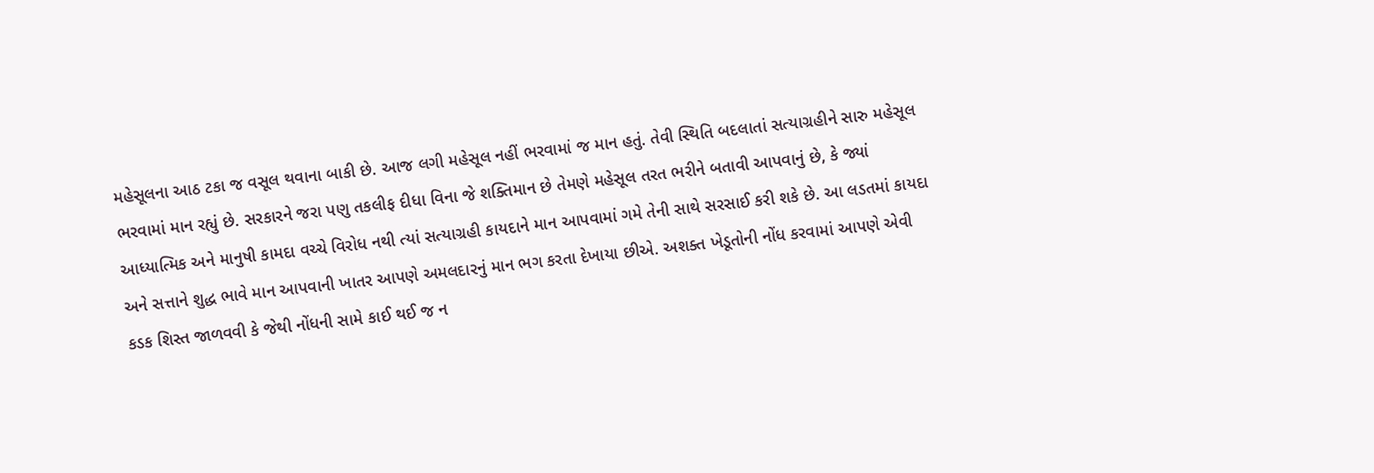મહેસૂલના આઠ ટકા જ વસૂલ થવાના બાકી છે. આજ લગી મહેસૂલ નહીં ભરવામાં જ માન હતું. તેવી સ્થિતિ બદલાતાં સત્યાગ્રહીને સારુ મહેસૂલ ભરવામાં માન રહ્યું છે. સરકારને જરા પણુ તકલીફ દીધા વિના જે શક્તિમાન છે તેમણે મહેસૂલ તરત ભરીને બતાવી આપવાનું છે, કે જ્યાં આધ્યાત્મિક અને માનુષી કામદા વચ્ચે વિરોધ નથી ત્યાં સત્યાગ્રહી કાયદાને માન આપવામાં ગમે તેની સાથે સરસાઈ કરી શકે છે. આ લડતમાં કાયદા અને સત્તાને શુદ્ધ ભાવે માન આપવાની ખાતર આપણે અમલદારનું માન ભગ કરતા દેખાયા છીએ. અશક્ત ખેડૂતોની નોંધ કરવામાં આપણે એવી કડક શિસ્ત જાળવવી કે જેથી નોંધની સામે કાઈ થઈ જ ન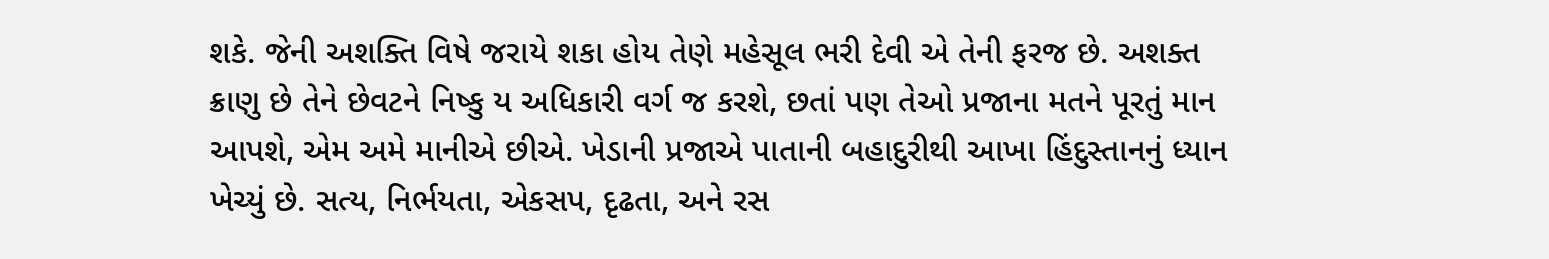શકે. જેની અશક્તિ વિષે જરાયે શકા હોય તેણે મહેસૂલ ભરી દેવી એ તેની ફરજ છે. અશક્ત ક્રાણુ છે તેને છેવટને નિષ્કુ ય અધિકારી વર્ગ જ કરશે, છતાં પણ તેઓ પ્રજાના મતને પૂરતું માન આપશે, એમ અમે માનીએ છીએ. ખેડાની પ્રજાએ પાતાની બહાદુરીથી આખા હિંદુસ્તાનનું ધ્યાન ખેચ્યું છે. સત્ય, નિર્ભયતા, એકસપ, દૃઢતા, અને રસ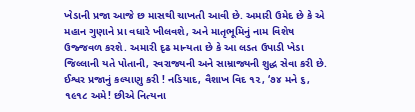ખેડાની પ્રજા આજે છ માસથી ચાખતી આવી છે. અમારી ઉમેદ છે કે એ મહાન ગુણાને પ્રા વધારે ખીલવશે, અને માતૃભૂમિનું નામ વિશેષ ઉજ્જવળ કરશે. અમારી દૃઢ માન્યતા છે કે આ લડત ઉપાડી ખેડા જિલ્લાની યતે પોતાની, સ્વરાજ્યની અને સામ્રાજ્યની શુદ્ધ સેવા કરી છે. ઈશ્વર પ્રજાનું કલ્યાણુ કરી ! નડિયાદ, વૈશાખ વિદ ૧૨, ‘૭૪ મને ૬, ૧૯૧૮ અમે! છીએ નિત્યના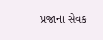પ્રજાના સેવક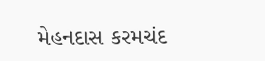મેહનદાસ કરમચંદ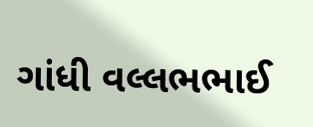ગાંધી વલ્લભભાઈ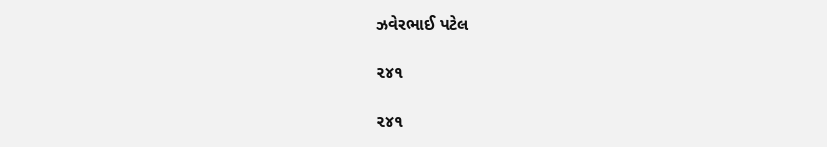ઝવેરભાઈ પટેલ

૨૪૧

૨૪૧